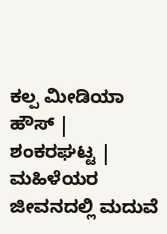ಕಲ್ಪ ಮೀಡಿಯಾ ಹೌಸ್ | ಶಂಕರಘಟ್ಟ |
ಮಹಿಳೆಯರ ಜೀವನದಲ್ಲಿ ಮದುವೆ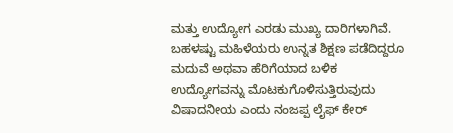ಮತ್ತು ಉದ್ಯೋಗ ಎರಡು ಮುಖ್ಯ ದಾರಿಗಳಾಗಿವೆ. ಬಹಳಷ್ಟು ಮಹಿಳೆಯರು ಉನ್ನತ ಶಿಕ್ಷಣ ಪಡೆದಿದ್ದರೂ ಮದುವೆ ಅಥವಾ ಹೆರಿಗೆಯಾದ ಬಳಿಕ ಉದ್ಯೋಗವನ್ನು ಮೊಟಕುಗೊಳಿಸುತ್ತಿರುವುದು ವಿಷಾದನೀಯ ಎಂದು ನಂಜಪ್ಪ ಲೈಫ್ ಕೇರ್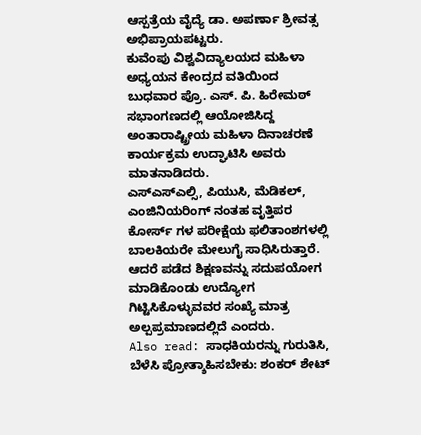ಆಸ್ಪತ್ರೆಯ ವೈದ್ಯೆ ಡಾ. ಅಪರ್ಣಾ ಶ್ರೀವತ್ಸ ಅಭಿಪ್ರಾಯಪಟ್ಟರು.
ಕುವೆಂಪು ವಿಶ್ವವಿದ್ಯಾಲಯದ ಮಹಿಳಾ ಅಧ್ಯಯನ ಕೇಂದ್ರದ ವತಿಯಿಂದ ಬುಧವಾರ ಪ್ರೊ. ಎಸ್. ಪಿ. ಹಿರೇಮಠ್ ಸಭಾಂಗಣದಲ್ಲಿ ಆಯೋಜಿಸಿದ್ದ ಅಂತಾರಾಷ್ಟ್ರೀಯ ಮಹಿಳಾ ದಿನಾಚರಣೆ ಕಾರ್ಯಕ್ರಮ ಉದ್ಘಾಟಿಸಿ ಅವರು ಮಾತನಾಡಿದರು.
ಎಸ್ಎಸ್ಎಲ್ಸಿ, ಪಿಯುಸಿ, ಮೆಡಿಕಲ್, ಎಂಜಿನಿಯರಿಂಗ್ ನಂತಹ ವೃತ್ತಿಪರ ಕೋರ್ಸ್ ಗಳ ಪರೀಕ್ಷೆಯ ಫಲಿತಾಂಶಗಳಲ್ಲಿ ಬಾಲಕಿಯರೇ ಮೇಲುಗೈ ಸಾಧಿಸಿರುತ್ತಾರೆ. ಆದರೆ ಪಡೆದ ಶಿಕ್ಷಣವನ್ನು ಸದುಪಯೋಗ ಮಾಡಿಕೊಂಡು ಉದ್ಯೋಗ ಗಿಟ್ಟಿಸಿಕೊಳ್ಳುವವರ ಸಂಖ್ಯೆ ಮಾತ್ರ ಅಲ್ಪಪ್ರಮಾಣದಲ್ಲಿದೆ ಎಂದರು.
Also read: ಸಾಧಕಿಯರನ್ನು ಗುರುತಿಸಿ, ಬೆಳೆಸಿ ಪ್ರೋತ್ಶಾಹಿಸಬೇಕು: ಶಂಕರ್ ಶೇಟ್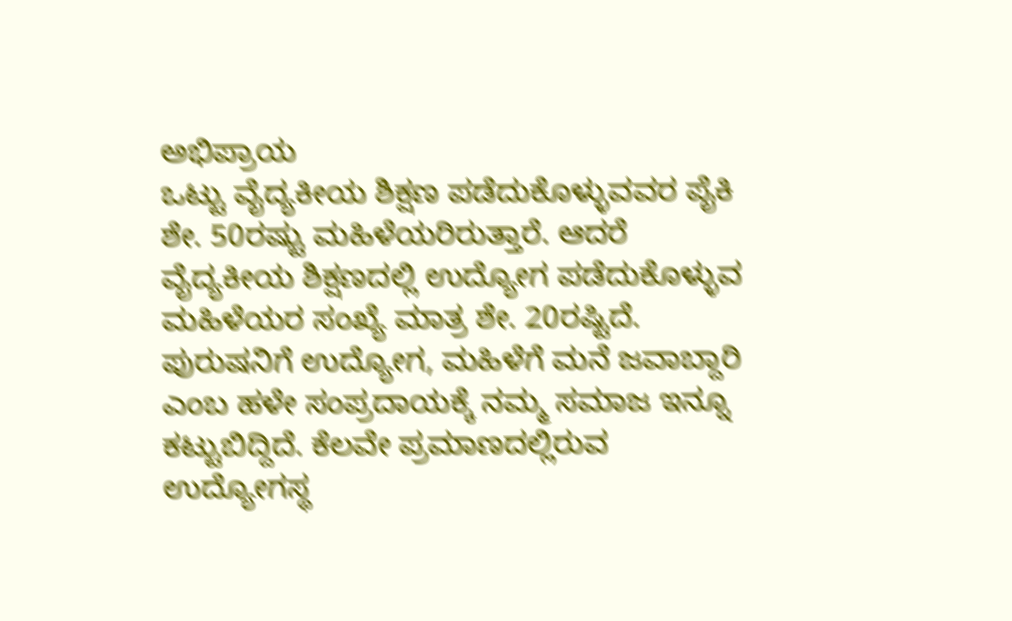ಅಭಿಪ್ರಾಯ
ಒಟ್ಟು ವೈದ್ಯಕೀಯ ಶಿಕ್ಷಣ ಪಡೆದುಕೊಳ್ಳುವವರ ಪೈಕಿ ಶೇ. 50ರಷ್ಟು ಮಹಿಳೆಯರಿರುತ್ತಾರೆ. ಆದರೆ ವೈದ್ಯಕೀಯ ಶಿಕ್ಷಣದಲ್ಲಿ ಉದ್ಯೋಗ ಪಡೆದುಕೊಳ್ಳುವ ಮಹಿಳೆಯರ ಸಂಖ್ಯೆ ಮಾತ್ರ ಶೇ. 20ರಷ್ಟಿದೆ. ಪುರುಷನಿಗೆ ಉದ್ಯೋಗ, ಮಹಿಳೆಗೆ ಮನೆ ಜವಾಬ್ದಾರಿ ಎಂಬ ಹಳೇ ಸಂಪ್ರದಾಯಕ್ಕೆ ನಮ್ಮ ಸಮಾಜ ಇನ್ನೂ ಕಟ್ಟುಬಿದ್ದಿದೆ. ಕೆಲವೇ ಪ್ರಮಾಣದಲ್ಲಿರುವ ಉದ್ಯೋಗಸ್ಥ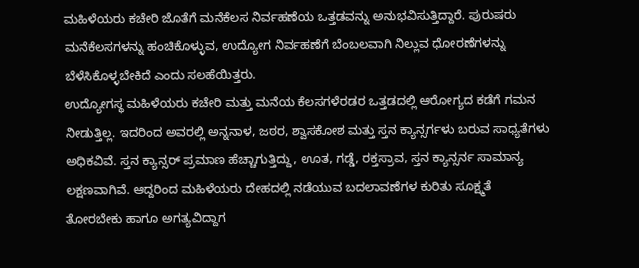ಮಹಿಳೆಯರು ಕಚೇರಿ ಜೊತೆಗೆ ಮನೆಕೆಲಸ ನಿರ್ವಹಣೆಯ ಒತ್ತಡವನ್ನು ಅನುಭವಿಸುತ್ತಿದ್ದಾರೆ. ಪುರುಷರು ಮನೆಕೆಲಸಗಳನ್ನು ಹಂಚಿಕೊಳ್ಳುವ, ಉದ್ಯೋಗ ನಿರ್ವಹಣೆಗೆ ಬೆಂಬಲವಾಗಿ ನಿಲ್ಲುವ ಧೋರಣೆಗಳನ್ನು ಬೆಳೆಸಿಕೊಳ್ಳಬೇಕಿದೆ ಎಂದು ಸಲಹೆಯಿತ್ತರು.
ಉದ್ಯೋಗಸ್ಥ ಮಹಿಳೆಯರು ಕಚೇರಿ ಮತ್ತು ಮನೆಯ ಕೆಲಸಗಳೆರಡರ ಒತ್ತಡದಲ್ಲಿ ಆರೋಗ್ಯದ ಕಡೆಗೆ ಗಮನ ನೀಡುತ್ತಿಲ್ಲ. ಇದರಿಂದ ಅವರಲ್ಲಿ ಅನ್ನನಾಳ, ಜಠರ, ಶ್ವಾಸಕೋಶ ಮತ್ತು ಸ್ತನ ಕ್ಯಾನ್ಸರ್ಗಳು ಬರುವ ಸಾಧ್ಯತೆಗಳು ಅಧಿಕವಿವೆ. ಸ್ತನ ಕ್ಯಾನ್ಸರ್ ಪ್ರಮಾಣ ಹೆಚ್ಚಾಗುತ್ತಿದ್ದು, ಊತ, ಗಡ್ಡೆ, ರಕ್ತಸ್ರಾವ, ಸ್ತನ ಕ್ಯಾನ್ಸರ್ನ ಸಾಮಾನ್ಯ ಲಕ್ಷಣವಾಗಿವೆ. ಆದ್ದರಿಂದ ಮಹಿಳೆಯರು ದೇಹದಲ್ಲಿ ನಡೆಯುವ ಬದಲಾವಣೆಗಳ ಕುರಿತು ಸೂಕ್ಷ್ಮತೆ ತೋರಬೇಕು ಹಾಗೂ ಅಗತ್ಯವಿದ್ದಾಗ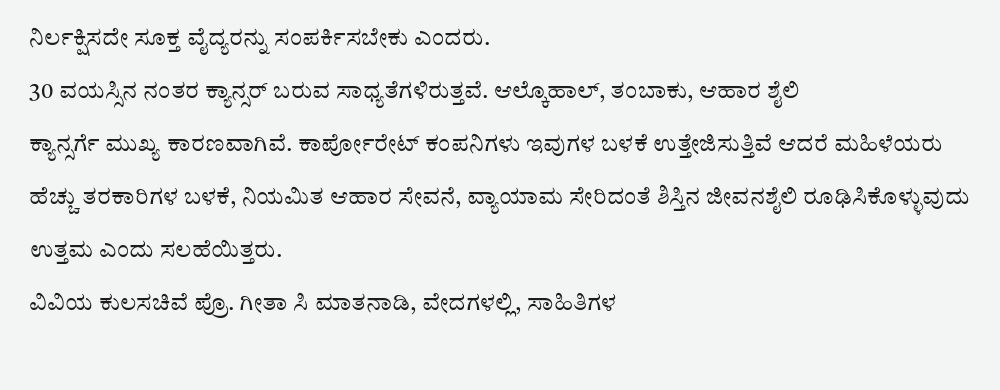ನಿರ್ಲಕ್ಷಿಸದೇ ಸೂಕ್ತ ವೈದ್ಯರನ್ನು ಸಂಪರ್ಕಿಸಬೇಕು ಎಂದರು.
30 ವಯಸ್ಸಿನ ನಂತರ ಕ್ಯಾನ್ಸರ್ ಬರುವ ಸಾಧ್ಯತೆಗಳಿರುತ್ತವೆ. ಆಲ್ಕೊಹಾಲ್, ತಂಬಾಕು, ಆಹಾರ ಶೈಲಿ
ಕ್ಯಾನ್ಸರ್ಗೆ ಮುಖ್ಯ ಕಾರಣವಾಗಿವೆ. ಕಾರ್ಪೋರೇಟ್ ಕಂಪನಿಗಳು ಇವುಗಳ ಬಳಕೆ ಉತ್ತೇಜಿಸುತ್ತಿವೆ ಆದರೆ ಮಹಿಳೆಯರು ಹೆಚ್ಚು ತರಕಾರಿಗಳ ಬಳಕೆ, ನಿಯಮಿತ ಆಹಾರ ಸೇವನೆ, ವ್ಯಾಯಾಮ ಸೇರಿದಂತೆ ಶಿಸ್ತಿನ ಜೀವನಶೈಲಿ ರೂಢಿಸಿಕೊಳ್ಳುವುದು ಉತ್ತಮ ಎಂದು ಸಲಹೆಯಿತ್ತರು.
ವಿವಿಯ ಕುಲಸಚಿವೆ ಪ್ರೊ. ಗೀತಾ ಸಿ ಮಾತನಾಡಿ, ವೇದಗಳಲ್ಲಿ, ಸಾಹಿತಿಗಳ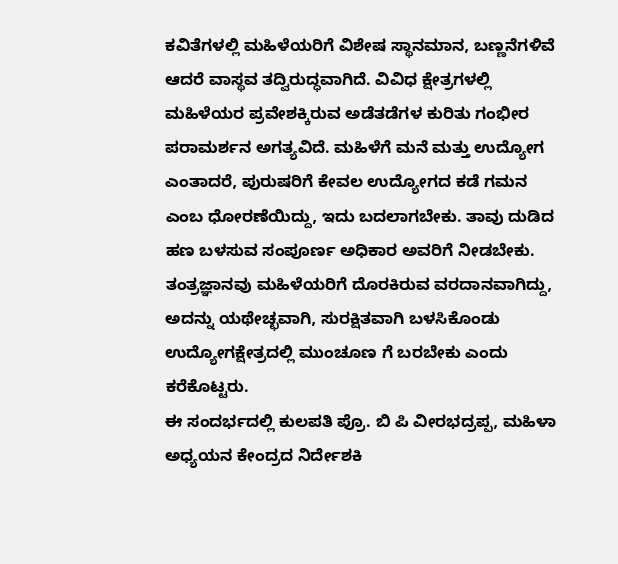ಕವಿತೆಗಳಲ್ಲಿ ಮಹಿಳೆಯರಿಗೆ ವಿಶೇಷ ಸ್ಥಾನಮಾನ, ಬಣ್ಣನೆಗಳಿವೆ ಆದರೆ ವಾಸ್ಥವ ತದ್ವಿರುದ್ಧವಾಗಿದೆ. ವಿವಿಧ ಕ್ಷೇತ್ರಗಳಲ್ಲಿ ಮಹಿಳೆಯರ ಪ್ರವೇಶಕ್ಕಿರುವ ಅಡೆತಡೆಗಳ ಕುರಿತು ಗಂಭೀರ ಪರಾಮರ್ಶನ ಅಗತ್ಯವಿದೆ. ಮಹಿಳೆಗೆ ಮನೆ ಮತ್ತು ಉದ್ಯೋಗ ಎಂತಾದರೆ, ಪುರುಷರಿಗೆ ಕೇವಲ ಉದ್ಯೋಗದ ಕಡೆ ಗಮನ ಎಂಬ ಧೋರಣೆಯಿದ್ದು, ಇದು ಬದಲಾಗಬೇಕು. ತಾವು ದುಡಿದ ಹಣ ಬಳಸುವ ಸಂಪೂರ್ಣ ಅಧಿಕಾರ ಅವರಿಗೆ ನೀಡಬೇಕು. ತಂತ್ರಜ್ಞಾನವು ಮಹಿಳೆಯರಿಗೆ ದೊರಕಿರುವ ವರದಾನವಾಗಿದ್ದು, ಅದನ್ನು ಯಥೇಚ್ಛವಾಗಿ, ಸುರಕ್ಷಿತವಾಗಿ ಬಳಸಿಕೊಂಡು ಉದ್ಯೋಗಕ್ಷೇತ್ರದಲ್ಲಿ ಮುಂಚೂಣ ಗೆ ಬರಬೇಕು ಎಂದು ಕರೆಕೊಟ್ಟರು.
ಈ ಸಂದರ್ಭದಲ್ಲಿ ಕುಲಪತಿ ಪ್ರೊ. ಬಿ ಪಿ ವೀರಭದ್ರಪ್ಪ, ಮಹಿಳಾ ಅಧ್ಯಯನ ಕೇಂದ್ರದ ನಿರ್ದೇಶಕಿ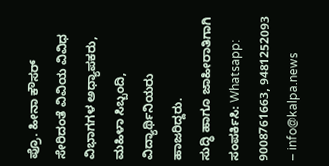ಪ್ರೊ. ಹೀನಾ ಕೌಸರ್ ಸೇರಿದಂತೆ ವಿವಿಯ ವಿವಿಧ ವಿಭಾಗಗಳ ಅಧ್ಯಾಪಕರು, ಮಹಿಳಾ ಸಿಬ್ಬಂದಿ, ವಿದ್ಯಾರ್ಥಿನಿಯರು ಹಾಜರಿದ್ದರು.
ಸುದ್ಧಿ ಹಾಗೂ ಜಾಹೀರಾತಿಗಾಗಿ ಸಂಪರ್ಕಿಸಿ: Whatsapp: 9008761663, 9481252093 – info@kalpa.news